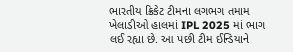ભારતીય ક્રિકેટ ટીમના લગભગ તમામ ખેલાડીઓ હાલમાં IPL 2025 માં ભાગ લઈ રહ્યા છે. આ પછી ટીમ ઈન્ડિયાને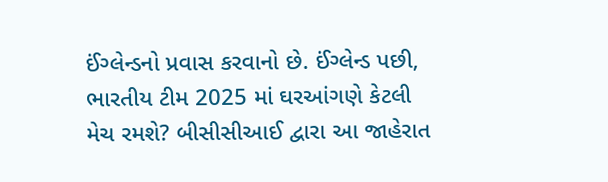ઈંગ્લેન્ડનો પ્રવાસ કરવાનો છે. ઈંગ્લેન્ડ પછી, ભારતીય ટીમ 2025 માં ઘરઆંગણે કેટલી મેચ રમશે? બીસીસીઆઈ દ્વારા આ જાહેરાત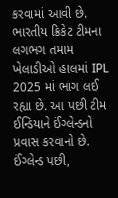કરવામાં આવી છે.
ભારતીય ક્રિકેટ ટીમના લગભગ તમામ ખેલાડીઓ હાલમાં IPL 2025 માં ભાગ લઈ રહ્યા છે. આ પછી ટીમ ઈન્ડિયાને ઈંગ્લેન્ડનો પ્રવાસ કરવાનો છે. ઈંગ્લેન્ડ પછી,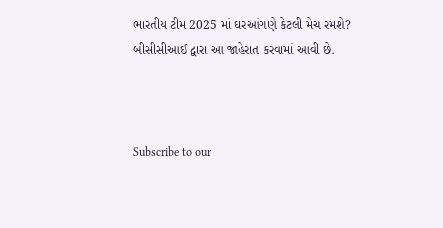ભારતીય ટીમ 2025 માં ઘરઆંગણે કેટલી મેચ રમશે? બીસીસીઆઈ દ્વારા આ જાહેરાત કરવામાં આવી છે.



Subscribe to our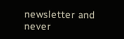newsletter and never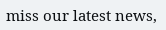miss our latest news,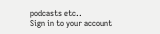podcasts etc..
Sign in to your account